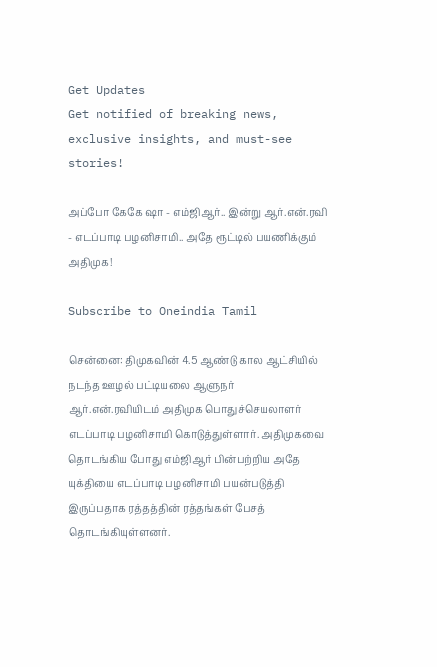Get Updates
Get notified of breaking news, exclusive insights, and must-see stories!

அப்போ கேகே ஷா - எம்ஜிஆர்.. இன்று ஆர்.என்.ரவி - எடப்பாடி பழனிசாமி.. அதே ரூட்டில் பயணிக்கும் அதிமுக!

Subscribe to Oneindia Tamil

சென்னை: திமுகவின் 4.5 ஆண்டு கால ஆட்சியில் நடந்த ஊழல் பட்டியலை ஆளுநர் ஆர்.என்.ரவியிடம் அதிமுக பொதுச்செயலாளர் எடப்பாடி பழனிசாமி கொடுத்துள்ளார். அதிமுகவை தொடங்கிய போது எம்ஜிஆர் பின்பற்றிய அதே யுக்தியை எடப்பாடி பழனிசாமி பயன்படுத்தி இருப்பதாக ரத்தத்தின் ரத்தங்கள் பேசத் தொடங்கியுள்ளனர்.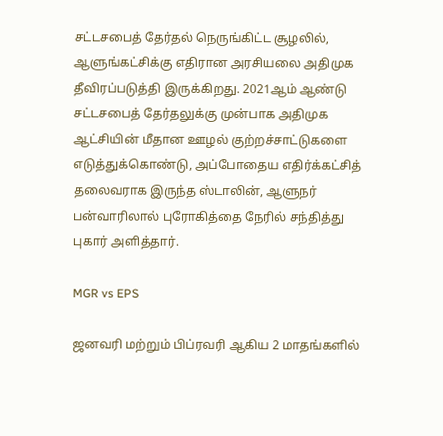சட்டசபைத் தேர்தல் நெருங்கிட்ட சூழலில், ஆளுங்கட்சிக்கு எதிரான அரசியலை அதிமுக தீவிரப்படுத்தி இருக்கிறது. 2021ஆம் ஆண்டு சட்டசபைத் தேர்தலுக்கு முன்பாக அதிமுக ஆட்சியின் மீதான ஊழல் குற்றச்சாட்டுகளை எடுத்துக்கொண்டு, அப்போதைய எதிர்க்கட்சித் தலைவராக இருந்த ஸ்டாலின், ஆளுநர் பன்வாரிலால் புரோகித்தை நேரில் சந்தித்து புகார் அளித்தார்.

MGR vs EPS

ஜனவரி மற்றும் பிப்ரவரி ஆகிய 2 மாதங்களில்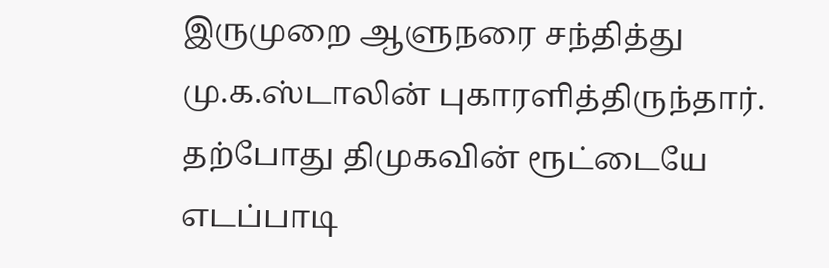இருமுறை ஆளுநரை சந்தித்து மு.க.ஸ்டாலின் புகாரளித்திருந்தார். தற்போது திமுகவின் ரூட்டையே எடப்பாடி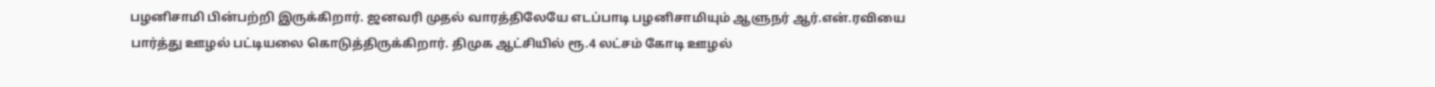பழனிசாமி பின்பற்றி இருக்கிறார். ஜனவரி முதல் வாரத்திலேயே எடப்பாடி பழனிசாமியும் ஆளுநர் ஆர்.என்.ரவியை பார்த்து ஊழல் பட்டியலை கொடுத்திருக்கிறார். திமுக ஆட்சியில் ரூ.4 லட்சம் கோடி ஊழல்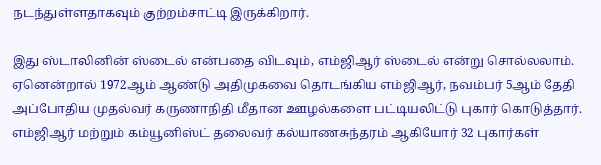நடந்துள்ளதாகவும் குற்றம்சாட்டி இருக்கிறார்.

இது ஸ்டாலினின் ஸ்டைல் என்பதை விடவும், எம்ஜிஆர் ஸ்டைல் என்று சொல்லலாம். ஏனென்றால் 1972ஆம் ஆண்டு அதிமுகவை தொடங்கிய எம்ஜிஆர், நவம்பர் 5ஆம் தேதி அப்போதிய முதல்வர் கருணாநிதி மீதான ஊழல்களை பட்டியலிட்டு புகார் கொடுத்தார். எம்ஜிஆர் மற்றும் கம்யூனிஸ்ட் தலைவர் கல்யாணசுந்தரம் ஆகியோர் 32 புகார்கள்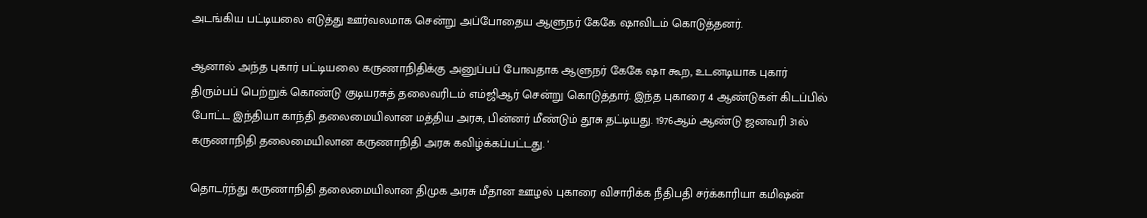அடங்கிய பட்டியலை எடுத்து ஊர்வலமாக சென்று அப்போதைய ஆளுநர் கேகே ஷாவிடம் கொடுத்தனர்.

ஆனால் அந்த புகார் பட்டியலை கருணாநிதிக்கு அனுப்பப் போவதாக ஆளுநர் கேகே ஷா கூற, உடனடியாக புகார் திரும்பப் பெற்றுக் கொண்டு குடியரசுத் தலைவரிடம் எம்ஜிஆர் சென்று கொடுத்தார். இந்த புகாரை 4 ஆண்டுகள் கிடப்பில் போட்ட இந்தியா காந்தி தலைமையிலான மத்திய அரசு, பின்னர் மீண்டும் தூசு தட்டியது. 1976ஆம் ஆண்டு ஜனவரி 31ல் கருணாநிதி தலைமையிலான கருணாநிதி அரசு கவிழ்க்கப்பட்டது. '

தொடர்ந்து கருணாநிதி தலைமையிலான திமுக அரசு மீதான ஊழல் புகாரை விசாரிக்க நீதிபதி சர்க்காரியா கமிஷன்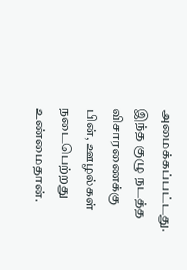அமைக்கப்பட்டது. இந்த குழு நடத்த விசாரணைக்கு பின், ஊழல்கள் நடைபெற்றது உண்மைதான்.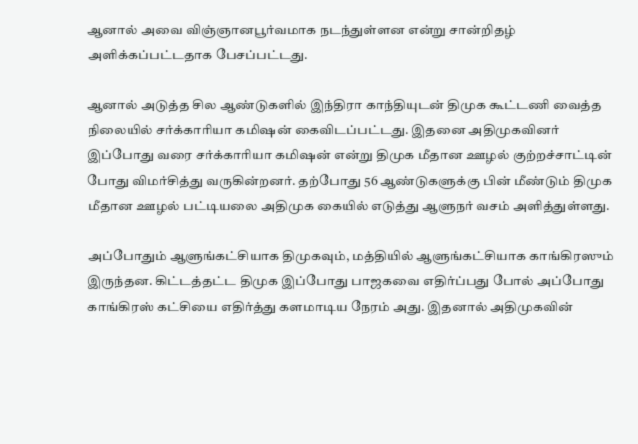ஆனால் அவை விஞ்ஞானபூர்வமாக நடந்துள்ளன என்று சான்றிதழ் அளிக்கப்பட்டதாக பேசப்பட்டது.

ஆனால் அடுத்த சில ஆண்டுகளில் இந்திரா காந்தியுடன் திமுக கூட்டணி வைத்த நிலையில் சர்க்காரியா கமிஷன் கைவிடப்பட்டது. இதனை அதிமுகவினர் இப்போது வரை சர்க்காரியா கமிஷன் என்று திமுக மீதான ஊழல் குற்றச்சாட்டின் போது விமர்சித்து வருகின்றனர். தற்போது 56 ஆண்டுகளுக்கு பின் மீண்டும் திமுக மீதான ஊழல் பட்டியலை அதிமுக கையில் எடுத்து ஆளுநர் வசம் அளித்துள்ளது.

அப்போதும் ஆளுங்கட்சியாக திமுகவும், மத்தியில் ஆளுங்கட்சியாக காங்கிரஸும் இருந்தன. கிட்டத்தட்ட திமுக இப்போது பாஜகவை எதிர்ப்பது போல் அப்போது காங்கிரஸ் கட்சியை எதிர்த்து களமாடிய நேரம் அது. இதனால் அதிமுகவின்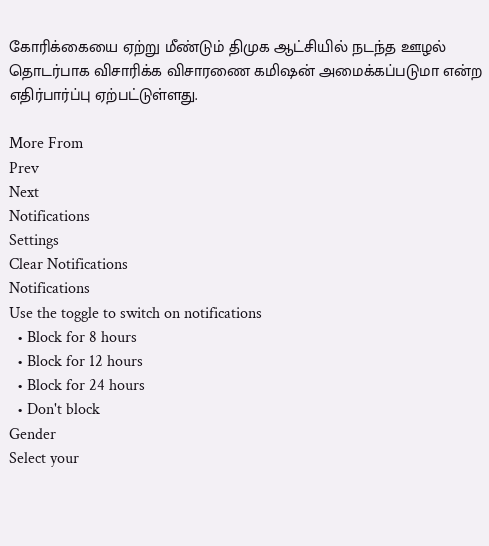கோரிக்கையை ஏற்று மீண்டும் திமுக ஆட்சியில் நடந்த ஊழல் தொடர்பாக விசாரிக்க விசாரணை கமிஷன் அமைக்கப்படுமா என்ற எதிர்பார்ப்பு ஏற்பட்டுள்ளது.

More From
Prev
Next
Notifications
Settings
Clear Notifications
Notifications
Use the toggle to switch on notifications
  • Block for 8 hours
  • Block for 12 hours
  • Block for 24 hours
  • Don't block
Gender
Select your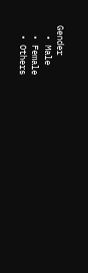Gender
  • Male
  • Female
  • Others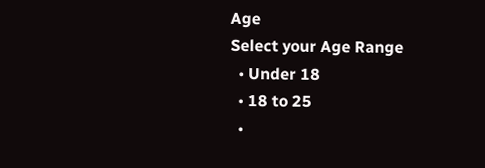Age
Select your Age Range
  • Under 18
  • 18 to 25
  •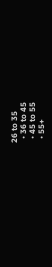26 to 35
  • 36 to 45
  • 45 to 55
  • 55+